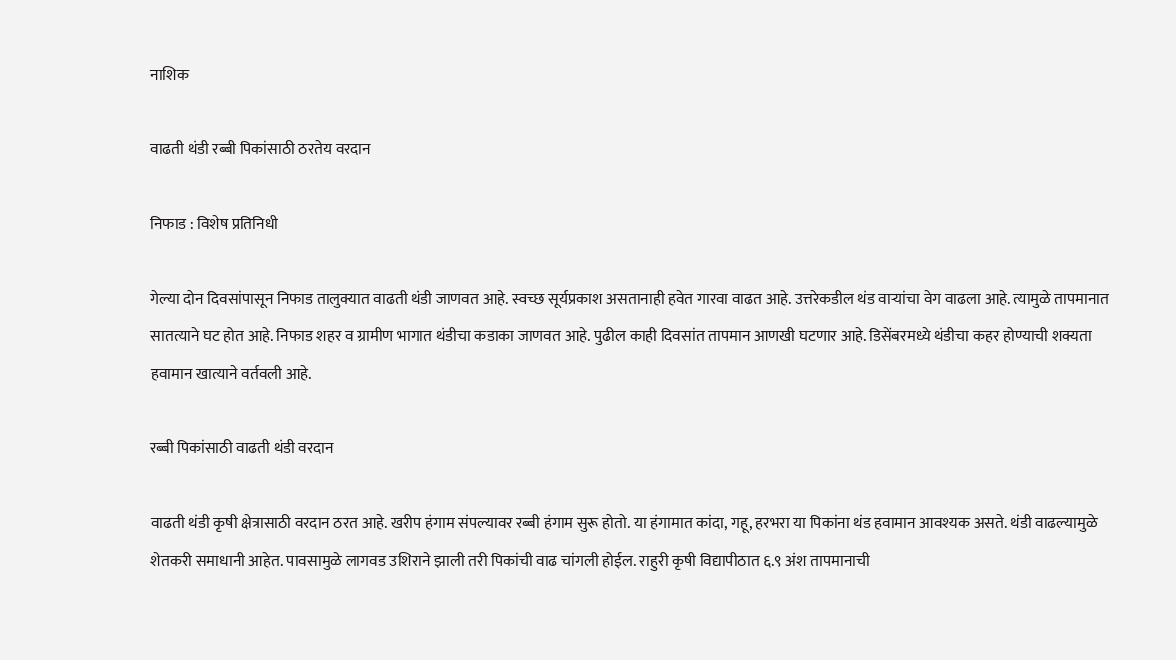नाशिक

वाढती थंडी रब्बी पिकांसाठी ठरतेय वरदान

निफाड : विशेष प्रतिनिधी

गेल्या दोन दिवसांपासून निफाड तालुक्यात वाढती थंडी जाणवत आहे. स्वच्छ सूर्यप्रकाश असतानाही हवेत गारवा वाढत आहे. उत्तरेकडील थंड वाऱ्यांचा वेग वाढला आहे. त्यामुळे तापमानात सातत्याने घट होत आहे. निफाड शहर व ग्रामीण भागात थंडीचा कडाका जाणवत आहे. पुढील काही दिवसांत तापमान आणखी घटणार आहे. डिसेंबरमध्ये थंडीचा कहर होण्याची शक्यता हवामान खात्याने वर्तवली आहे.

रब्बी पिकांसाठी वाढती थंडी वरदान

वाढती थंडी कृषी क्षेत्रासाठी वरदान ठरत आहे. खरीप हंगाम संपल्यावर रब्बी हंगाम सुरू होतो. या हंगामात कांदा, गहू, हरभरा या पिकांना थंड हवामान आवश्यक असते. थंडी वाढल्यामुळे शेतकरी समाधानी आहेत. पावसामुळे लागवड उशिराने झाली तरी पिकांची वाढ चांगली होईल. राहुरी कृषी विद्यापीठात ६.९ अंश तापमानाची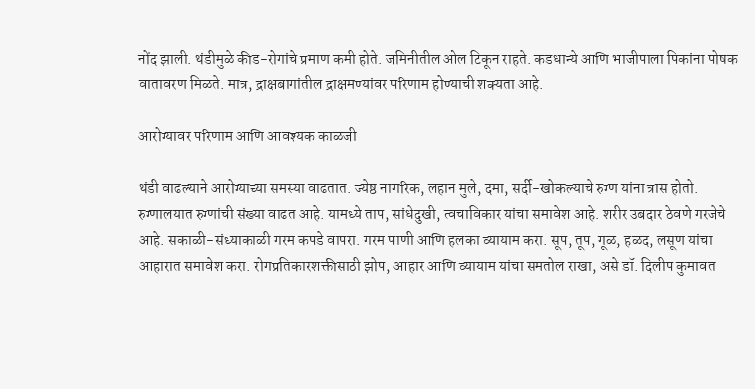नोंद झाली. थंडीमुळे कीड-रोगांचे प्रमाण कमी होते. जमिनीतील ओल टिकून राहते. कडधान्ये आणि भाजीपाला पिकांना पोषक वातावरण मिळते. मात्र, द्राक्षबागांतील द्राक्षमण्यांवर परिणाम होण्याची शक्यता आहे.

आरोग्यावर परिणाम आणि आवश्यक काळजी

थंडी वाढल्याने आरोग्याच्या समस्या वाढतात. ज्येष्ठ नागरिक, लहान मुले, दमा, सर्दी-खोकल्याचे रुग्ण यांना त्रास होतो. रुग्णालयात रुग्णांची संख्या वाढत आहे. यामध्ये ताप, सांधेदुखी, त्वचाविकार यांचा समावेश आहे. शरीर उबदार ठेवणे गरजेचे आहे. सकाळी-संध्याकाळी गरम कपडे वापरा. गरम पाणी आणि हलका व्यायाम करा. सूप, तूप, गूळ, हळद, लसूण यांचा आहारात समावेश करा. रोगप्रतिकारशक्तीसाठी झोप, आहार आणि व्यायाम यांचा समतोल राखा, असे डॉ. दिलीप कुमावत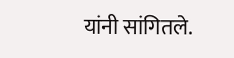यांनी सांगितले.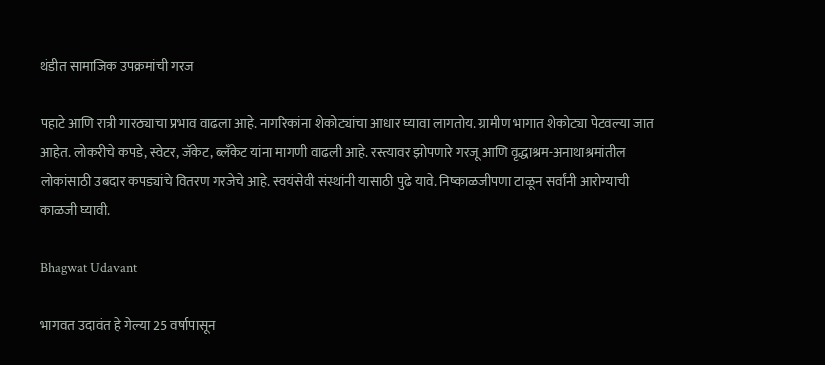थंडीत सामाजिक उपक्रमांची गरज

पहाटे आणि रात्री गारठ्याचा प्रभाव वाढला आहे. नागरिकांना शेकोट्यांचा आधार घ्यावा लागतोय. ग्रामीण भागात शेकोट्या पेटवल्या जात आहेत. लोकरीचे कपडे, स्वेटर, जॅकेट, ब्लँकेट यांना मागणी वाढली आहे. रस्त्यावर झोपणारे गरजू आणि वृद्धाश्रम-अनाथाश्रमांतील लोकांसाठी उबदार कपड्यांचे वितरण गरजेचे आहे. स्वयंसेवी संस्थांनी यासाठी पुढे यावे. निष्काळजीपणा टाळून सर्वांनी आरोग्याची काळजी घ्यावी.

Bhagwat Udavant

भागवत उदावंत हे गेल्या 25 वर्षापासून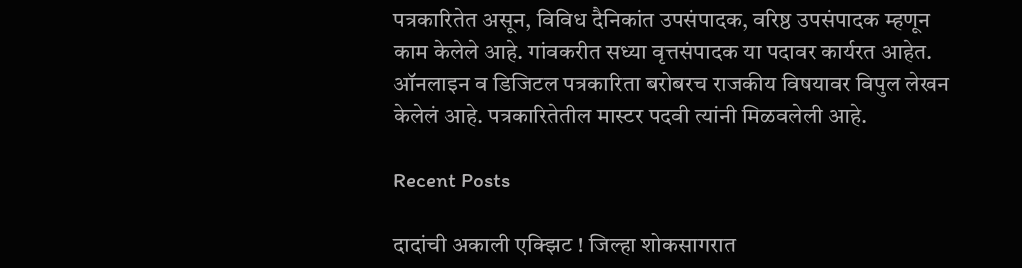पत्रकारितेत असून, विविध दैनिकांत उपसंपादक, वरिष्ठ उपसंपादक म्हणून काम केलेले आहे. गांवकरीत सध्या वृत्तसंपादक या पदावर कार्यरत आहेत. ऑनलाइन व डिजिटल पत्रकारिता बरोबरच राजकीय विषयावर विपुल लेखन केलेलं आहे. पत्रकारितेतील मास्टर पदवी त्यांनी मिळवलेली आहे.

Recent Posts

दादांची अकाली एक्झिट ! जिल्हा शोकसागरात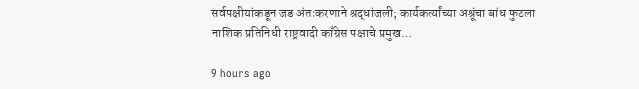सर्वपक्षीयांकडून जड अंतःकरणाने श्रद्धांजली; कार्यकर्त्यांच्या अश्रूंचा बांध फुटला नाशिक प्रतिनिधी राष्ट्रवादी काँग्रेस पक्षाचे प्रमुख…

9 hours ago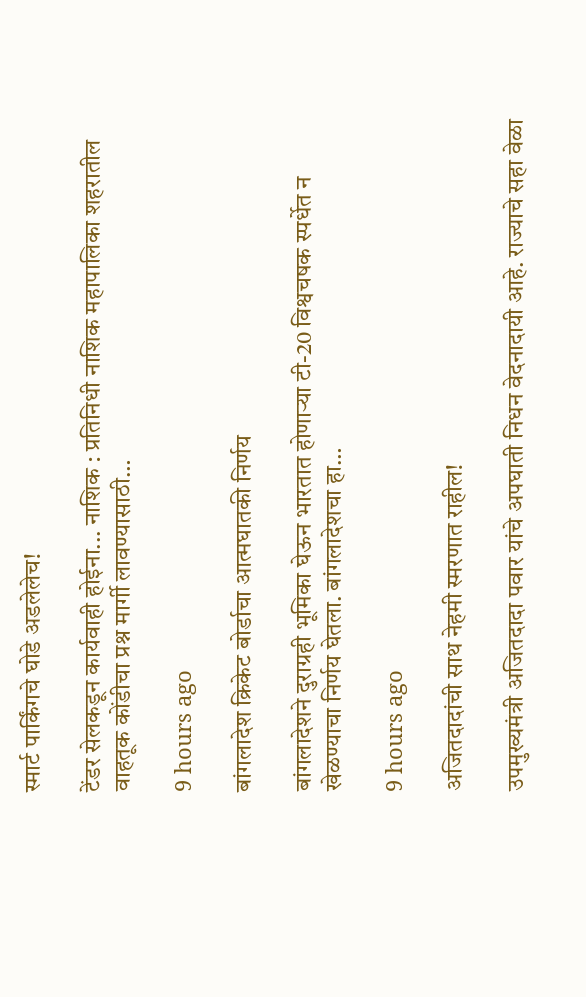स्मार्ट पार्किंगचे घोडे अडलेलेच!

टेंडर सेलकडून कार्यवाही होईना... नाशिक : प्रतिनिधी नाशिक महापालिका शहरातील वाहतूक कोंडीचा प्रश्न मार्गी लावण्यासाठी…

9 hours ago

बांगलादेश क्रिकेट बोर्डाचा आत्मघातकी निर्णय

बांगलादेशने दुराग्रही भूमिका घेऊन भारतात होणार्‍या टी-20 विश्वचषक स्पर्धेत न खेळण्याचा निर्णय घेतला. बांगलादेशचा हा…

9 hours ago

अजितदादांची साथ नेहमी स्मरणात राहील!

उपमुख्यमंत्री अजितदादा पवार यांचे अपघाती निधन वेदनादायी आहे. राज्याचे सहा वेळा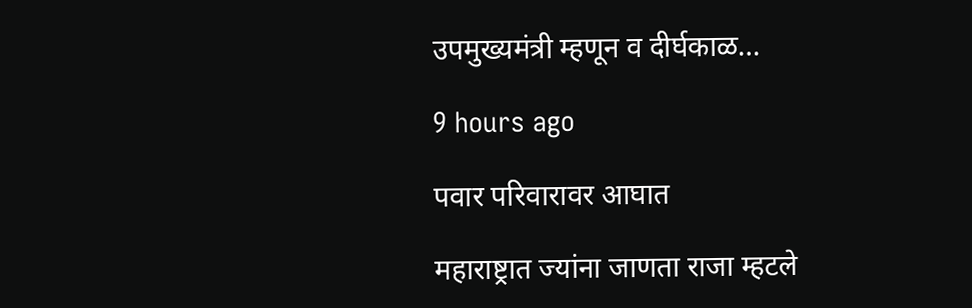उपमुख्यमंत्री म्हणून व दीर्घकाळ…

9 hours ago

पवार परिवारावर आघात

महाराष्ट्रात ज्यांना जाणता राजा म्हटले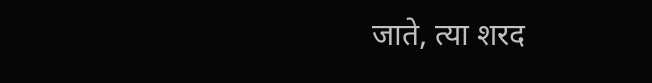जाते, त्या शरद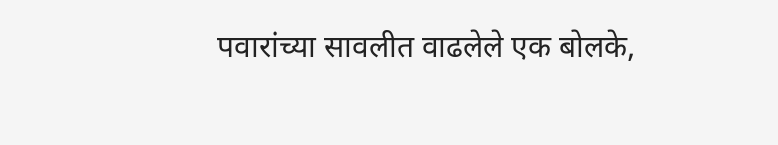पवारांच्या सावलीत वाढलेले एक बोलके,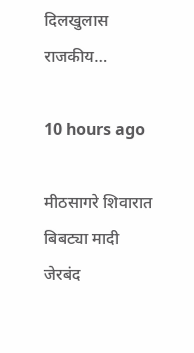दिलखुलास राजकीय…

10 hours ago

मीठसागरे शिवारात बिबट्या मादी जेरबंद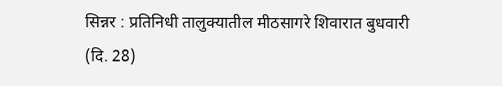सिन्नर : प्रतिनिधी तालुक्यातील मीठसागरे शिवारात बुधवारी (दि. 28)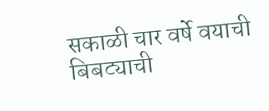सकाळी चार वर्षे वयाची बिबट्याची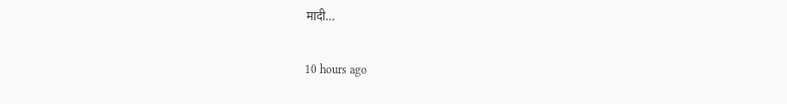मादी…

10 hours ago